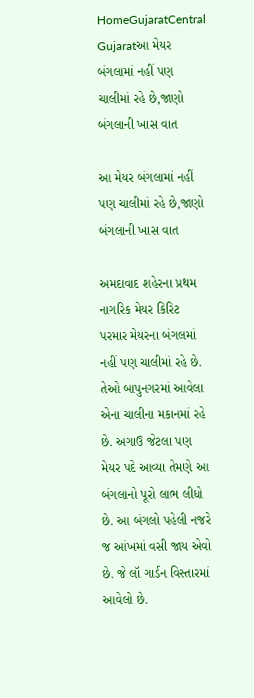HomeGujaratCentral Gujaratઆ મેયર બંગલામાં નહીં પણ ચાલીમાં રહે છે,જાણો બંગલાની ખાસ વાત

આ મેયર બંગલામાં નહીં પણ ચાલીમાં રહે છે,જાણો બંગલાની ખાસ વાત

અમદાવાદ શહેરના પ્રથમ નાગરિક મેયર કિરિટ પરમાર મેયરના બંગલમાં નહીં પણ ચાલીમાં રહે છે. તેઓ બાપુનગરમાં આવેલા એના ચાલીના મકાનમાં રહે છે. અગાઉ જેટલા પણ મેયર પદે આવ્યા તેમણે આ બંગલાનો પૂરો લાભ લીધો છે. આ બંગલો પહેલી નજરે જ આંખમાં વસી જાય એવો છે. જે લૉ ગાર્ડન વિસ્તારમાં આવેલો છે.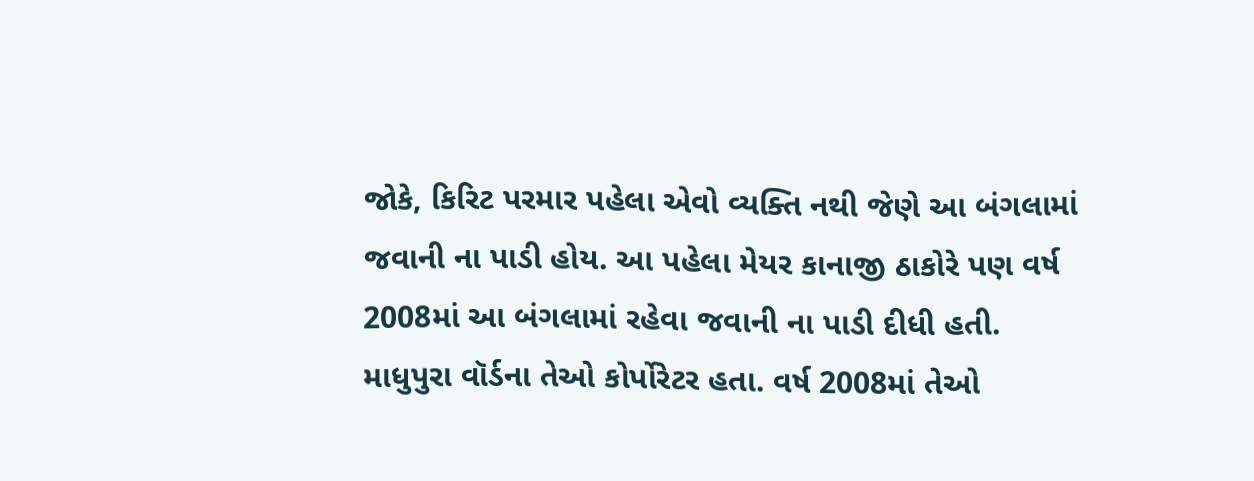જોકે, કિરિટ પરમાર પહેલા એવો વ્યક્તિ નથી જેણે આ બંગલામાં જવાની ના પાડી હોય. આ પહેલા મેયર કાનાજી ઠાકોરે પણ વર્ષ 2008માં આ બંગલામાં રહેવા જવાની ના પાડી દીધી હતી. માધુપુરા વૉર્ડના તેઓ કોર્પોરેટર હતા. વર્ષ 2008માં તેઓ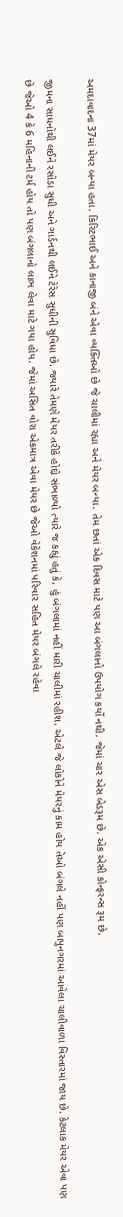અમદાવાદના 37માં મેયર બન્યા હતા. કિરિટભાઈ અને કાનાજી બંને એવા વ્યક્તિઓ છે જે ચાલીમાં રહ્યા અને મેયર બન્યા. તેમ છતાં એક દિવસ માટે પણ આ બંગલાનો ઉપયોગ કર્યો નથી. જેમાં ચાર એસ બેડરૂમ છે. એક એસી કોન્ફરન્સ રૂમ છે.

જીમના સાધનોથી લઈને રસોડા સુધી અને ગાર્ડનથી લઈને ટેરેસ સુધીની સુવિધા છે. જ્યારે તેમણે મેયર તરીકે હોદ્દો સંભાળ્યો ત્યારે જ કહ્યું હતું કે, હું બંગલામાં નહીં મારી ચાલીમાં રહીશ. એટલે જે લોકોને મેયરનું કામ હોય તેઓ બંગલે નહીં પણ બાપુનગરમાં આવેલા ચાલીવાળા વિસ્તારમાં જાય છે. કેટલાક મેયર એવા પણ છે જેઓ 4 કે 6 મહિનાની ટર્મ હોય તો પણ બંગલાનો લાભ લેવા માટે ગયા હોય. જેમાં અસિત વોરા એકમાત્ર એવા મેયર છે જેઓ વેકેશનમાં પરિવાર સહિત મેયર બંગલે રહેવા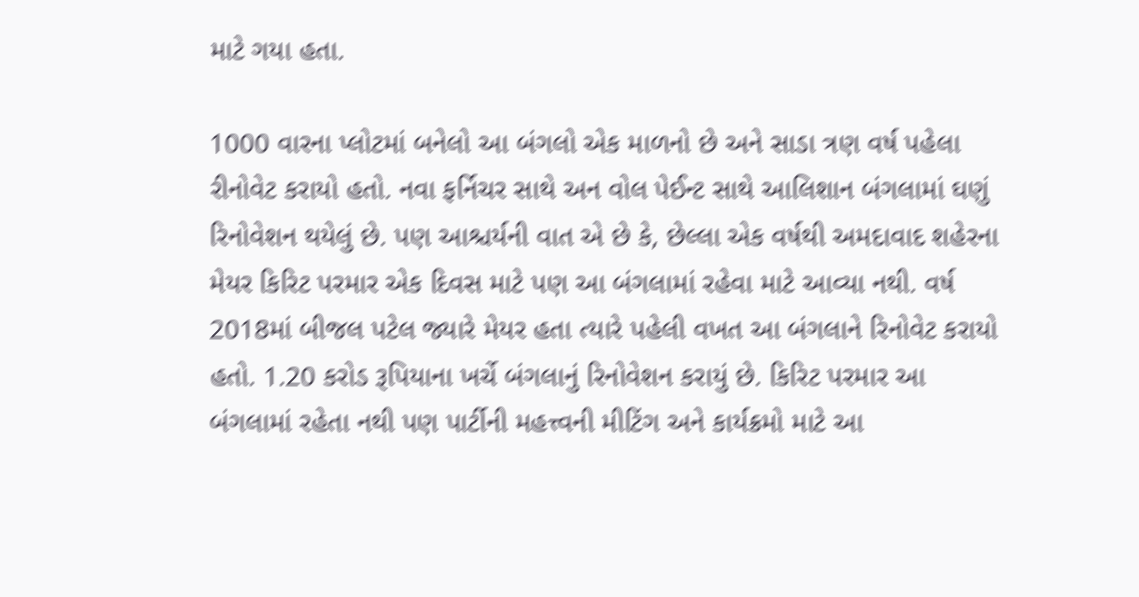માટે ગયા હતા.

1000 વારના પ્લોટમાં બનેલો આ બંગલો એક માળનો છે અને સાડા ત્રણ વર્ષ પહેલા રીનોવેટ કરાયો હતો. નવા ફર્નિચર સાથે અન વોલ પેઈન્ટ સાથે આલિશાન બંગલામાં ઘણું રિનોવેશન થયેલું છે. પણ આશ્ચર્યની વાત એ છે કે, છેલ્લા એક વર્ષથી અમદાવાદ શહેરના મેયર કિરિટ પરમાર એક દિવસ માટે પણ આ બંગલામાં રહેવા માટે આવ્યા નથી. વર્ષ 2018માં બીજલ પટેલ જ્યારે મેયર હતા ત્યારે પહેલી વખત આ બંગલાને રિનોવેટ કરાયો હતો. 1.20 કરોડ રૂપિયાના ખર્ચે બંગલાનું રિનોવેશન કરાયું છે. કિરિટ પરમાર આ બંગલામાં રહેતા નથી પણ પાર્ટીની મહત્ત્વની મીટિંગ અને કાર્યક્રમો માટે આ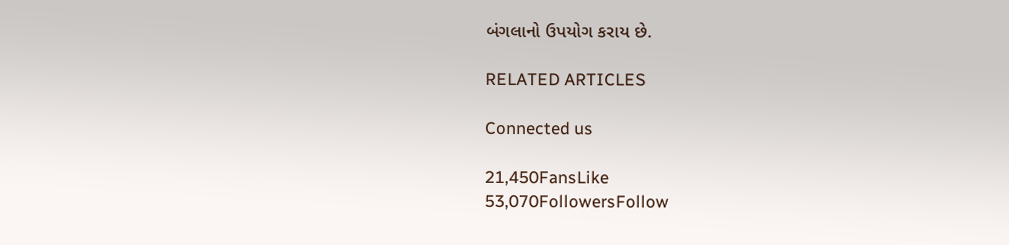બંગલાનો ઉપયોગ કરાય છે.

RELATED ARTICLES

Connected us

21,450FansLike
53,070FollowersFollow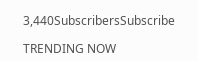3,440SubscribersSubscribe

TRENDING NOW